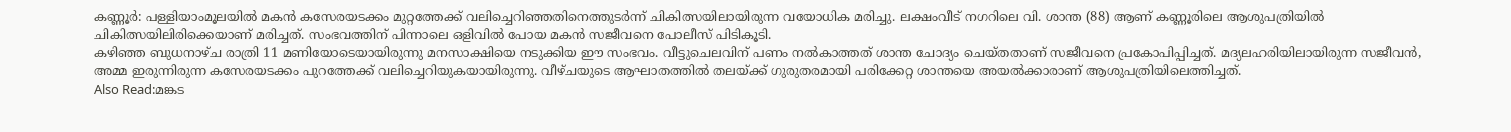കണ്ണൂർ: പള്ളിയാംമൂലയിൽ മകൻ കസേരയടക്കം മുറ്റത്തേക്ക് വലിച്ചെറിഞ്ഞതിനെത്തുടർന്ന് ചികിത്സയിലായിരുന്ന വയോധിക മരിച്ചു. ലക്ഷംവീട് നഗറിലെ വി. ശാന്ത (88) ആണ് കണ്ണൂരിലെ ആശുപത്രിയിൽ ചികിത്സയിലിരിക്കെയാണ് മരിച്ചത്. സംഭവത്തിന് പിന്നാലെ ഒളിവിൽ പോയ മകൻ സജീവനെ പോലീസ് പിടികൂടി.
കഴിഞ്ഞ ബുധനാഴ്ച രാത്രി 11 മണിയോടെയായിരുന്നു മനസാക്ഷിയെ നടുക്കിയ ഈ സംഭവം. വീട്ടുചെലവിന് പണം നൽകാത്തത് ശാന്ത ചോദ്യം ചെയ്തതാണ് സജീവനെ പ്രകോപിപ്പിച്ചത്. മദ്യലഹരിയിലായിരുന്ന സജീവൻ, അമ്മ ഇരുന്നിരുന്ന കസേരയടക്കം പുറത്തേക്ക് വലിച്ചെറിയുകയായിരുന്നു. വീഴ്ചയുടെ ആഘാതത്തിൽ തലയ്ക്ക് ഗുരുതരമായി പരിക്കേറ്റ ശാന്തയെ അയൽക്കാരാണ് ആശുപത്രിയിലെത്തിച്ചത്.
Also Read:മങ്കട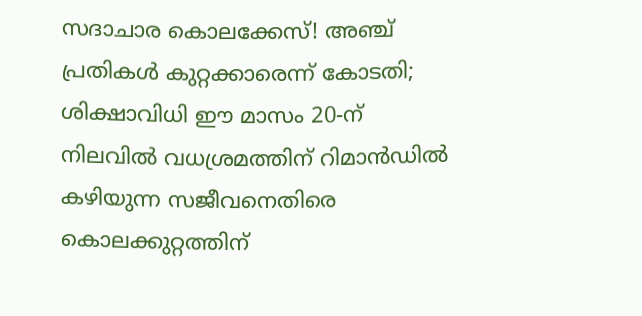സദാചാര കൊലക്കേസ്! അഞ്ച് പ്രതികൾ കുറ്റക്കാരെന്ന് കോടതി; ശിക്ഷാവിധി ഈ മാസം 20-ന്
നിലവിൽ വധശ്രമത്തിന് റിമാൻഡിൽ കഴിയുന്ന സജീവനെതിരെ കൊലക്കുറ്റത്തിന്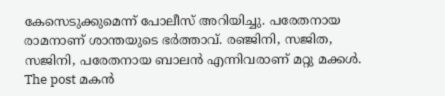കേസെടുക്കുമെന്ന് പോലീസ് അറിയിച്ചു. പരേതനായ രാമനാണ് ശാന്തയുടെ ഭർത്താവ്. രഞ്ജിനി, സജിത, സജിനി, പരേതനായ ബാലൻ എന്നിവരാണ് മറ്റു മക്കൾ.
The post മകൻ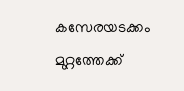കസേരയടക്കം മുറ്റത്തേക്ക്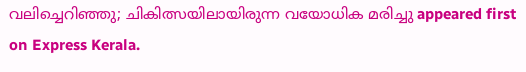വലിച്ചെറിഞ്ഞു; ചികിത്സയിലായിരുന്ന വയോധിക മരിച്ചു appeared first on Express Kerala.